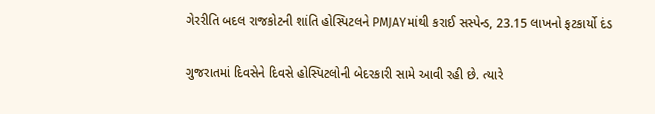ગેરરીતિ બદલ રાજકોટની શાંતિ હોસ્પિટલને PMJAYમાંથી કરાઈ સસ્પેન્ડ, 23.15 લાખનો ફટકાર્યો દંડ

ગુજરાતમાં દિવસેને દિવસે હોસ્પિટલોની બેદરકારી સામે આવી રહી છે. ત્યારે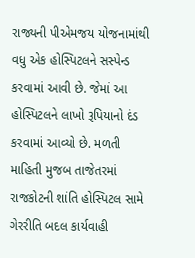રાજ્યની પીએમજય યોજનામાંથી વધુ એક હોસ્પિટલને સસ્પેન્ડ કરવામાં આવી છે. જેમાં આ હોસ્પિટલને લાખો રૂપિયાનો દંડ કરવામાં આવ્યો છે. મળતી માહિતી મુજબ તાજેતરમાં રાજકોટની શાંતિ હોસ્પિટલ સામે ગેરરીતિ બદલ કાર્યવાહી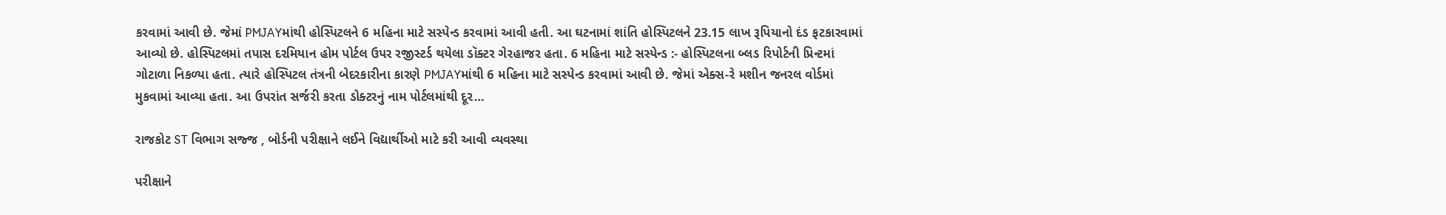કરવામાં આવી છે. જેમાં PMJAYમાંથી હોસ્પિટલને 6 મહિના માટે સસ્પેન્ડ કરવામાં આવી હતી. આ ઘટનામાં શાંતિ હોસ્પિટલને 23.15 લાખ રૂપિયાનો દંડ ફટકારવામાં આવ્યો છે. હોસ્પિટલમાં તપાસ દરમિયાન હોમ પોર્ટલ ઉપર રજીસ્ટર્ડ થયેલા ડૉક્ટર ગેરહાજર હતા. 6 મહિના માટે સસ્પેન્ડ :- હોસ્પિટલના બ્લડ રિપોર્ટની પ્રિન્ટમાં ગોટાળા નિકળ્યા હતા. ત્યારે હોસ્પિટલ તંત્રની બેદરકારીના કારણે PMJAYમાંથી 6 મહિના માટે સસ્પેન્ડ કરવામાં આવી છે. જેમાં એક્સ-રે મશીન જનરલ વોર્ડમાં મુકવામાં આવ્યા હતા. આ ઉપરાંત સર્જરી કરતા ડોક્ટરનું નામ પોર્ટલમાંથી દૂર…

રાજકોટ ST વિભાગ સજ્જ , બોર્ડની પરીક્ષાને લઈને વિદ્યાર્થીઓ માટે કરી આવી વ્યવસ્થા

પરીક્ષાને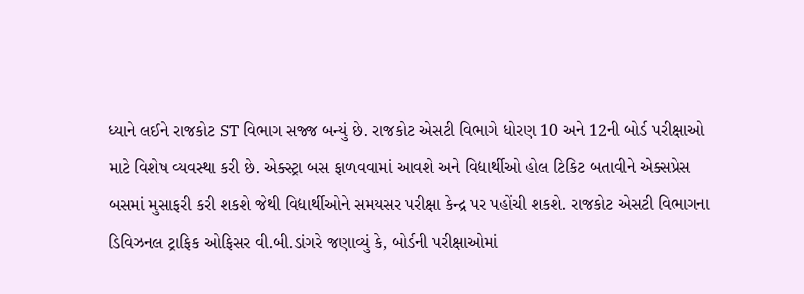ધ્યાને લઈને રાજકોટ ST વિભાગ સજ્જ બન્યું છે. રાજકોટ એસટી વિભાગે ધોરણ 10 અને 12ની બોર્ડ પરીક્ષાઓ માટે વિશેષ વ્યવસ્થા કરી છે. એક્સ્ટ્રા બસ ફાળવવામાં આવશે અને વિદ્યાર્થીઓ હોલ ટિકિટ બતાવીને એક્સપ્રેસ બસમાં મુસાફરી કરી શકશે જેથી વિદ્યાર્થીઓને સમયસર પરીક્ષા કેન્દ્ર પર પહોંચી શકશે. રાજકોટ એસટી વિભાગના ડિવિઝનલ ટ્રાફિક ઓફિસર વી.બી.ડાંગરે જણાવ્યું કે, બોર્ડની પરીક્ષાઓમાં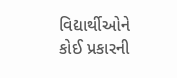વિદ્યાર્થીઓને કોઈ પ્રકારની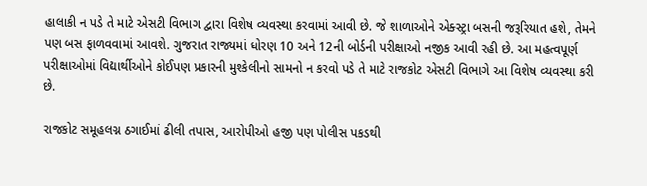હાલાકી ન પડે તે માટે એસટી વિભાગ દ્વારા વિશેષ વ્યવસ્થા કરવામાં આવી છે. જે શાળાઓને એક્સ્ટ્રા બસની જરૂરિયાત હશે, તેમને પણ બસ ફાળવવામાં આવશે. ગુજરાત રાજ્યમાં ધોરણ 10 અને 12ની બોર્ડની પરીક્ષાઓ નજીક આવી રહી છે. આ મહત્વપૂર્ણ પરીક્ષાઓમાં વિદ્યાર્થીઓને કોઈપણ પ્રકારની મુશ્કેલીનો સામનો ન કરવો પડે તે માટે રાજકોટ એસટી વિભાગે આ વિશેષ વ્યવસ્થા કરી છે.

રાજકોટ સમૂહલગ્ન ઠગાઈમાં ઢીલી તપાસ, આરોપીઓ હજી પણ પોલીસ પકડથી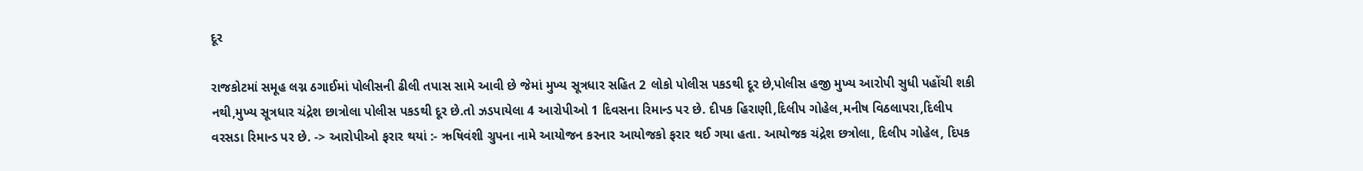દૂર

રાજકોટમાં સમૂહ લગ્ન ઠગાઈમાં પોલીસની ઢીલી તપાસ સામે આવી છે જેમાં મુખ્ય સૂત્રધાર સહિત 2 લોકો પોલીસ પકડથી દૂર છે,પોલીસ હજી મુખ્ય આરોપી સુધી પહોંચી શકી નથી,મુખ્ય સૂત્રધાર ચંદ્રેશ છાત્રોલા પોલીસ પકડથી દૂર છે.તો ઝડપાયેલા 4 આરોપીઓ 1 દિવસના રિમાન્ડ પર છે. દીપક હિરાણી,દિલીપ ગોહેલ,મનીષ વિઠલાપરા,દિલીપ વરસડા રિમાન્ડ પર છે. -> આરોપીઓ ફરાર થયાં :- ઋષિવંશી ગ્રુપના નામે આયોજન કરનાર આયોજકો ફરાર થઈ ગયા હતા. આયોજક ચંદ્રેશ છત્રોલા, દિલીપ ગોહેલ, દિપક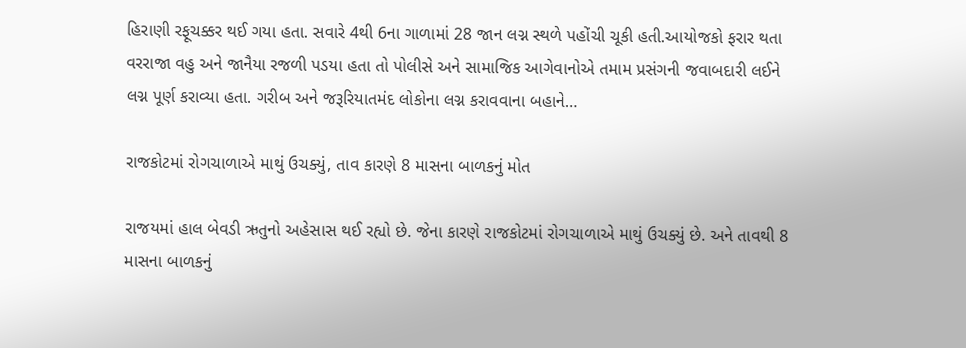હિરાણી રફૂચક્કર થઈ ગયા હતા. સવારે 4થી 6ના ગાળામાં 28 જાન લગ્ન સ્થળે પહોંચી ચૂકી હતી.આયોજકો ફરાર થતા વરરાજા વહુ અને જાનૈયા રજળી પડયા હતા તો પોલીસે અને સામાજિક આગેવાનોએ તમામ પ્રસંગની જવાબદારી લઈને લગ્ન પૂર્ણ કરાવ્યા હતા. ગરીબ અને જરૂરિયાતમંદ લોકોના લગ્ન કરાવવાના બહાને…

રાજકોટમાં રોગચાળાએ માથું ઉચક્યું, તાવ કારણે 8 માસના બાળકનું મોત

રાજયમાં હાલ બેવડી ઋતુનો અહેસાસ થઈ રહ્યો છે. જેના કારણે રાજકોટમાં રોગચાળાએ માથું ઉચક્યું છે. અને તાવથી 8 માસના બાળકનું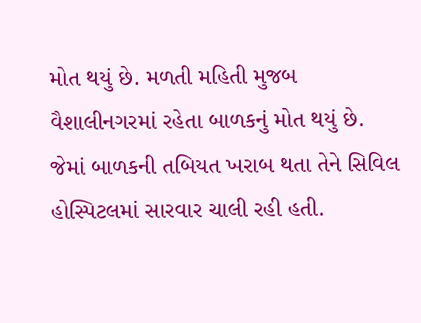મોત થયું છે. મળતી મહિતી મુજબ વૈશાલીનગરમાં રહેતા બાળકનું મોત થયું છે. જેમાં બાળકની તબિયત ખરાબ થતા તેને સિવિલ હોસ્પિટલમાં સારવાર ચાલી રહી હતી.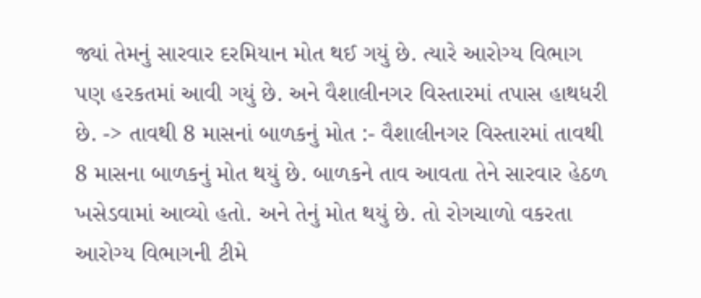જ્યાં તેમનું સારવાર દરમિયાન મોત થઈ ગયું છે. ત્યારે આરોગ્ય વિભાગ પણ હરકતમાં આવી ગયું છે. અને વૈશાલીનગર વિસ્તારમાં તપાસ હાથધરી છે. -> તાવથી 8 માસનાં બાળકનું મોત :- વૈશાલીનગર વિસ્તારમાં તાવથી 8 માસના બાળકનું મોત થયું છે. બાળકને તાવ આવતા તેને સારવાર હેઠળ ખસેડવામાં આવ્યો હતો. અને તેનું મોત થયું છે. તો રોગચાળો વકરતા આરોગ્ય વિભાગની ટીમે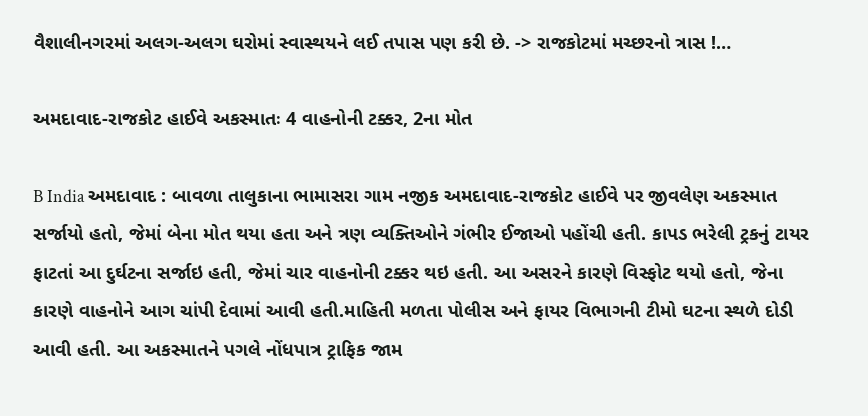વૈશાલીનગરમાં અલગ-અલગ ઘરોમાં સ્વાસ્થયને લઈ તપાસ પણ કરી છે. -> રાજકોટમાં મચ્છરનો ત્રાસ !…

અમદાવાદ-રાજકોટ હાઈવે અકસ્માતઃ 4 વાહનોની ટક્કર, 2ના મોત

B India અમદાવાદ : બાવળા તાલુકાના ભામાસરા ગામ નજીક અમદાવાદ-રાજકોટ હાઈવે પર જીવલેણ અકસ્માત સર્જાયો હતો, જેમાં બેના મોત થયા હતા અને ત્રણ વ્યક્તિઓને ગંભીર ઈજાઓ પહોંચી હતી. કાપડ ભરેલી ટ્રકનું ટાયર ફાટતાં આ દુર્ઘટના સર્જાઇ હતી, જેમાં ચાર વાહનોની ટક્કર થઇ હતી. આ અસરને કારણે વિસ્ફોટ થયો હતો, જેના કારણે વાહનોને આગ ચાંપી દેવામાં આવી હતી.માહિતી મળતા પોલીસ અને ફાયર વિભાગની ટીમો ઘટના સ્થળે દોડી આવી હતી. આ અકસ્માતને પગલે નોંધપાત્ર ટ્રાફિક જામ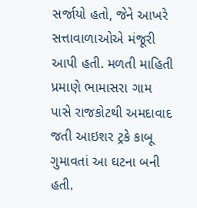સર્જાયો હતો, જેને આખરે સત્તાવાળાઓએ મંજૂરી આપી હતી. મળતી માહિતી પ્રમાણે ભામાસરા ગામ પાસે રાજકોટથી અમદાવાદ જતી આઇશર ટ્રકે કાબૂ ગુમાવતાં આ ઘટના બની હતી.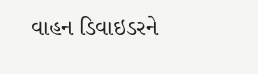વાહન ડિવાઇડરને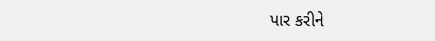પાર કરીને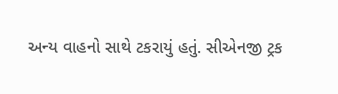અન્ય વાહનો સાથે ટકરાયું હતું. સીએનજી ટ્રક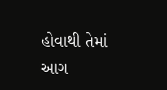હોવાથી તેમાં આગ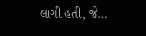લાગી હતી, જે…